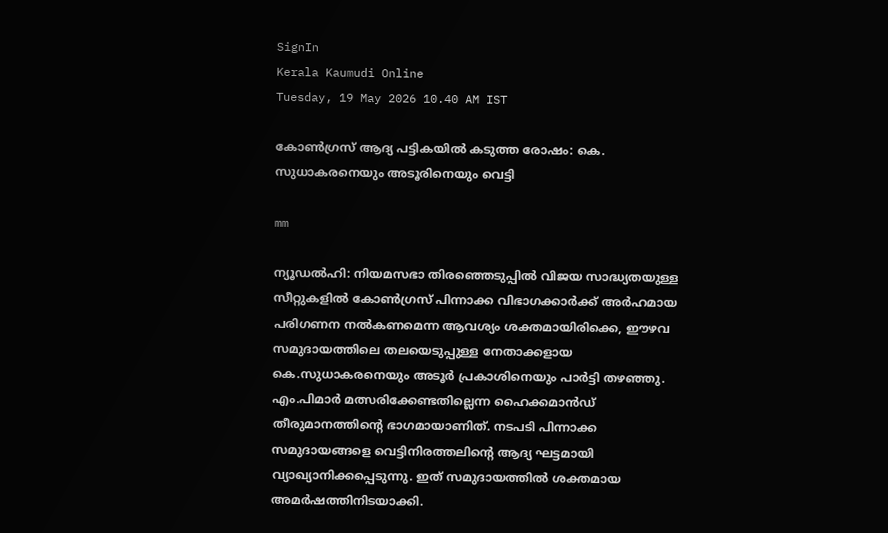SignIn
Kerala Kaumudi Online
Tuesday, 19 May 2026 10.40 AM IST

കോൺഗ്രസ് ആദ്യ പട്ടികയിൽ കടുത്ത രോഷം: കെ. സുധാകരനെയും അടൂരിനെയും വെട്ടി

mm

ന്യൂഡൽഹി: നിയമസഭാ തിരഞ്ഞെടുപ്പിൽ വിജയ സാദ്ധ്യതയുള്ള സീറ്റുകളിൽ കോൺഗ്രസ് പിന്നാക്ക വിഭാഗക്കാർക്ക് അർഹമായ പരിഗണന നൽകണമെന്ന ആവശ്യം ശക്തമായിരിക്കെ, ഈഴവ സമുദായത്തിലെ തലയെടുപ്പുള്ള നേതാക്കളായ കെ.സുധാകരനെയും അടൂർ പ്രകാശിനെയും പാർട്ടി തഴഞ്ഞു. എം.പിമാർ മത്സരിക്കേണ്ടതില്ലെന്ന ഹൈക്കമാൻഡ് തീരുമാനത്തിന്റെ ഭാഗമായാണിത്. നടപടി പിന്നാക്ക സമുദായങ്ങളെ വെട്ടിനിരത്തലിന്റെ ആദ്യ ഘട്ടമായി വ്യാഖ്യാനിക്കപ്പെടുന്നു. ഇത് സമുദായത്തിൽ ശക്തമായ അമർഷത്തിനിടയാക്കി.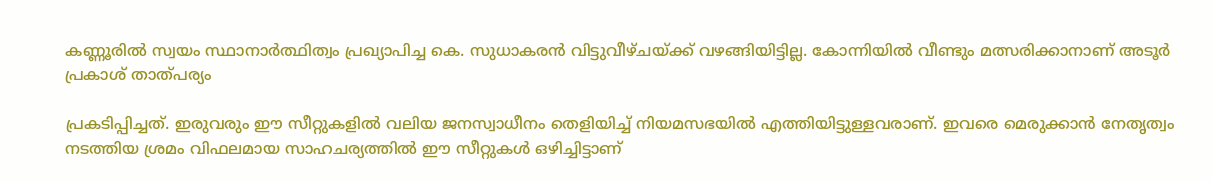കണ്ണൂരിൽ സ്വയം സ്ഥാനാർത്ഥിത്വം പ്രഖ്യാപിച്ച കെ. സുധാകരൻ വിട്ടുവീഴ്ചയ്ക്ക് വഴങ്ങിയിട്ടില്ല. കോന്നിയിൽ വീണ്ടും മത്സരിക്കാനാണ് അടൂർ പ്രകാശ് താത്പര്യം

പ്രകടിപ്പിച്ചത്. ഇരുവരും ഈ സീറ്റുകളിൽ വലിയ ജനസ്വാധീനം തെളിയിച്ച് നിയമസഭയിൽ എത്തിയിട്ടുള്ളവരാണ്. ഇവരെ മെരുക്കാൻ നേതൃത്വം നടത്തിയ ശ്രമം വിഫലമായ സാഹചര്യത്തിൽ ഈ സീറ്റുകൾ ഒഴിച്ചിട്ടാണ്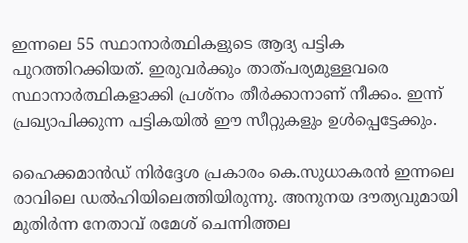ഇന്നലെ 55 സ്ഥാനാർത്ഥികളുടെ ആദ്യ പട്ടിക പുറത്തിറക്കിയത്. ഇരുവർക്കും താത്പര്യമുള്ളവരെ സ്ഥാനാർത്ഥികളാക്കി പ്രശ്നം തീർക്കാനാണ് നീക്കം. ഇന്ന് പ്രഖ്യാപിക്കുന്ന പട്ടികയിൽ ഈ സീറ്റുകളും ഉൾപ്പെട്ടേക്കും.

ഹൈക്കമാൻഡ് നിർദ്ദേശ പ്രകാരം കെ.സുധാകരൻ ഇന്നലെ രാവിലെ ഡൽഹിയിലെത്തിയിരുന്നു. അനുനയ ദൗത്യവുമായി മുതിർന്ന നേതാവ് രമേശ് ചെന്നിത്തല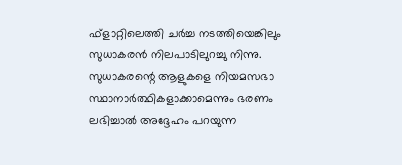ഫ്ളാറ്റിലെത്തി ചർച്ച നടത്തിയെങ്കിലും സുധാകരൻ നിലപാടിലുറച്ചു നിന്നു. സുധാകരന്റെ ആളുകളെ നിയമസഭാ സ്ഥാനാർത്ഥികളാക്കാമെന്നും ഭരണം ലഭിച്ചാൽ അദ്ദേഹം പറയുന്ന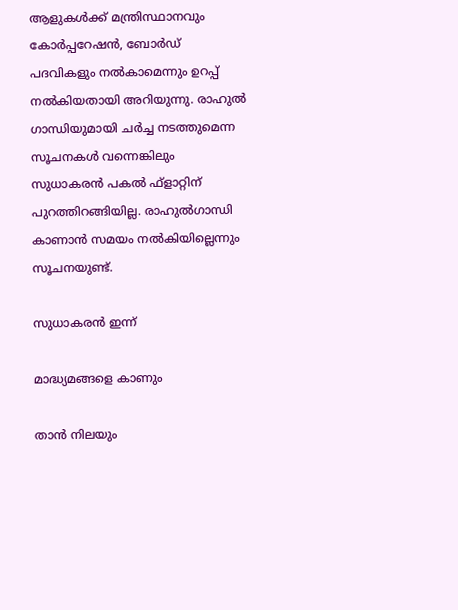ആളുകൾക്ക് മന്ത്രിസ്ഥാനവും കോർപ്പറേഷൻ, ബോർഡ് പദവികളും നൽകാമെന്നും ഉറപ്പ് നൽകിയതായി അറിയുന്നു. രാഹുൽ ഗാന്ധിയുമായി ചർച്ച നടത്തുമെന്ന സൂചനകൾ വന്നെങ്കിലും സുധാകരൻ പകൽ ഫ്ളാറ്റിന് പുറത്തിറങ്ങിയില്ല. രാഹുൽഗാന്ധി കാണാൻ സമയം നൽകിയില്ലെന്നും സൂചനയുണ്ട്.

സുധാകരൻ ഇന്ന്

മാദ്ധ്യമങ്ങളെ കാണും

താൻ നിലയും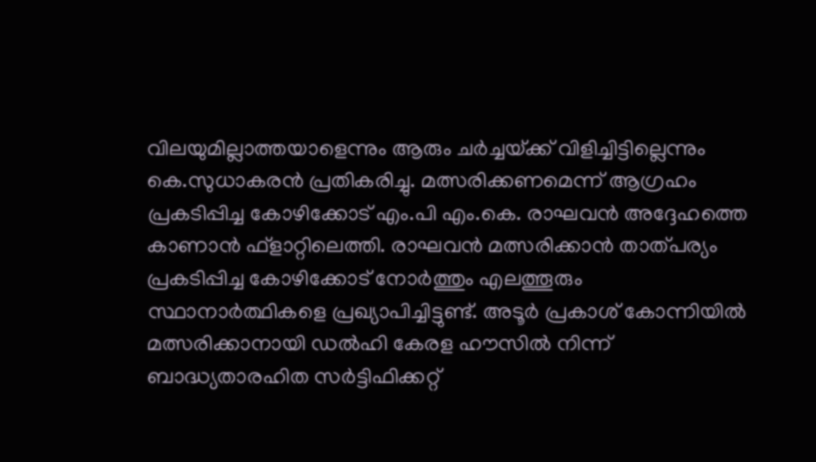വിലയുമില്ലാത്തയാളെന്നും ആരും ചർച്ചയ്‌ക്ക് വിളിച്ചിട്ടില്ലെന്നും കെ.സുധാകരൻ പ്രതികരിച്ചു. മത്സരിക്കണമെന്ന് ആഗ്രഹം പ്രകടിപ്പിച്ച കോഴിക്കോട് എം.പി എം.കെ. രാഘവൻ അദ്ദേഹത്തെ കാണാൻ ഫ്ളാറ്റിലെത്തി. രാഘവൻ മത്സരിക്കാൻ താത്പര്യം പ്രകടിപ്പിച്ച കോഴിക്കോട് നോർത്തും എലത്തൂരും സ്ഥാനാർത്ഥികളെ പ്രഖ്യാപിച്ചിട്ടുണ്ട്. അടൂർ പ്രകാശ് കോന്നിയിൽ മത്സരിക്കാനായി ഡൽഹി കേരള ഹൗസിൽ നിന്ന് ബാദ്ധ്യതാരഹിത സർട്ടിഫിക്കറ്റ്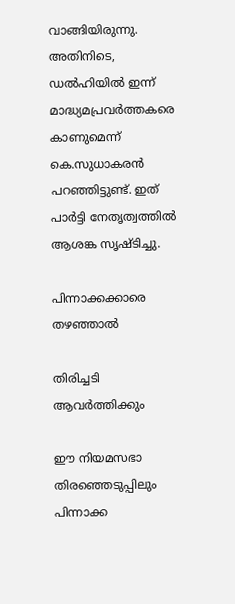വാങ്ങിയിരുന്നു. അതിനിടെ, ഡൽഹിയിൽ ഇന്ന് മാദ്ധ്യമപ്രവർത്തകരെ കാണുമെന്ന് കെ.സുധാകരൻ പറഞ്ഞിട്ടുണ്ട്. ഇത് പാർട്ടി നേതൃത്വത്തിൽ ആശങ്ക സൃഷ്ടിച്ചു.

പിന്നാക്കക്കാരെ തഴഞ്ഞാൽ

തിരിച്ചടി ആവർത്തിക്കും

ഈ നിയമസഭാ തിരഞ്ഞെടുപ്പിലും പിന്നാക്ക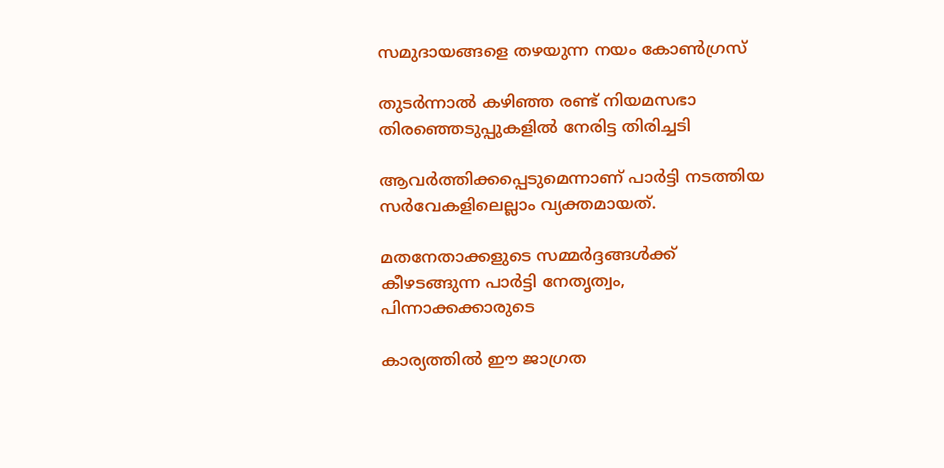സമുദായങ്ങളെ തഴയുന്ന നയം കോൺഗ്രസ്

തുടർന്നാൽ കഴിഞ്ഞ രണ്ട് നിയമസഭാ തിരഞ്ഞെടുപ്പുകളിൽ നേരിട്ട തിരിച്ചടി

ആവർത്തിക്കപ്പെടുമെന്നാണ് പാർട്ടി നടത്തിയ സർവേകളിലെല്ലാം വ്യക്തമായത്.

മതനേതാക്കളുടെ സമ്മർദ്ദങ്ങൾക്ക് കീഴടങ്ങുന്ന പാർട്ടി നേതൃത്വം, പിന്നാക്കക്കാരുടെ

കാര്യത്തിൽ ഈ ജാഗ്രത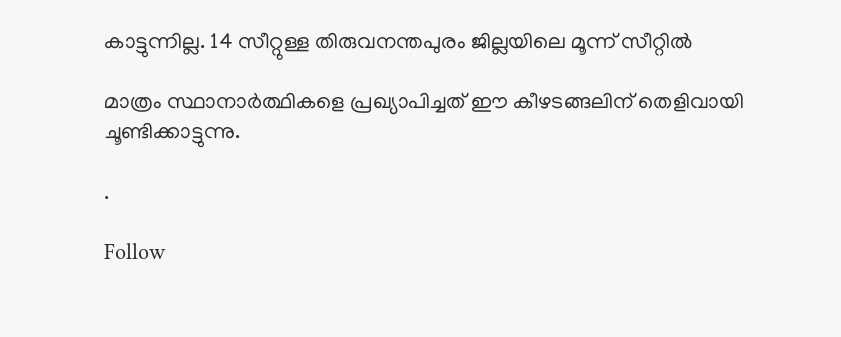കാട്ടുന്നില്ല. 14 സീറ്റുള്ള തിരുവനന്തപുരം ജില്ലയിലെ മൂന്ന് സീറ്റിൽ

മാത്രം സ്ഥാനാർത്ഥികളെ പ്രഖ്യാപിച്ചത് ഈ കീഴടങ്ങലിന് തെളിവായി ചൂണ്ടിക്കാട്ടുന്നു.

.

Follow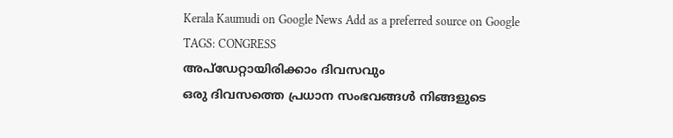Kerala Kaumudi on Google News Add as a preferred source on Google
TAGS: CONGRESS
അപ്ഡേറ്റായിരിക്കാം ദിവസവും
ഒരു ദിവസത്തെ പ്രധാന സംഭവങ്ങൾ നിങ്ങളുടെ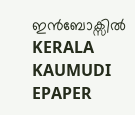ഇൻബോക്സിൽ
KERALA KAUMUDI EPAPER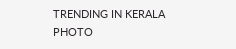TRENDING IN KERALA
PHOTO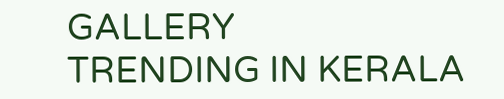GALLERY
TRENDING IN KERALA